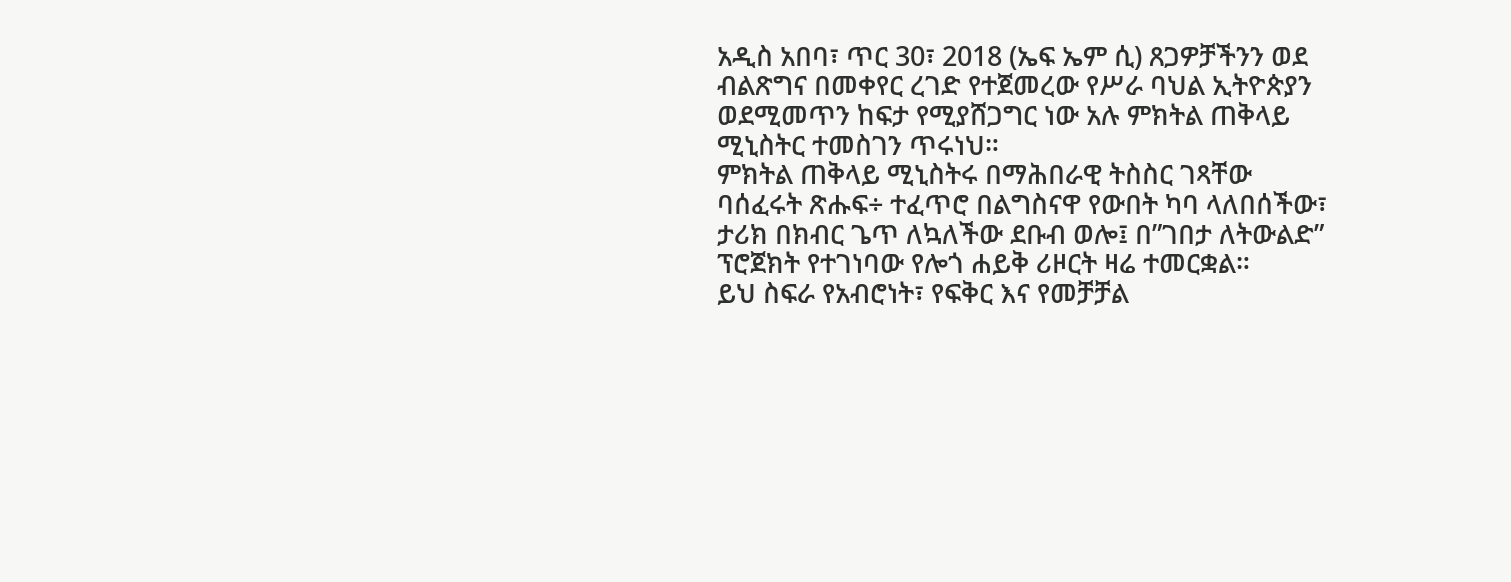አዲስ አበባ፣ ጥር 30፣ 2018 (ኤፍ ኤም ሲ) ጸጋዎቻችንን ወደ ብልጽግና በመቀየር ረገድ የተጀመረው የሥራ ባህል ኢትዮጵያን ወደሚመጥን ከፍታ የሚያሸጋግር ነው አሉ ምክትል ጠቅላይ ሚኒስትር ተመስገን ጥሩነህ።
ምክትል ጠቅላይ ሚኒስትሩ በማሕበራዊ ትስስር ገጻቸው ባሰፈሩት ጽሑፍ÷ ተፈጥሮ በልግስናዋ የውበት ካባ ላለበሰችው፣ ታሪክ በክብር ጌጥ ለኳለችው ደቡብ ወሎ፤ በ”ገበታ ለትውልድ” ፕሮጀክት የተገነባው የሎጎ ሐይቅ ሪዞርት ዛሬ ተመርቋል።
ይህ ስፍራ የአብሮነት፣ የፍቅር እና የመቻቻል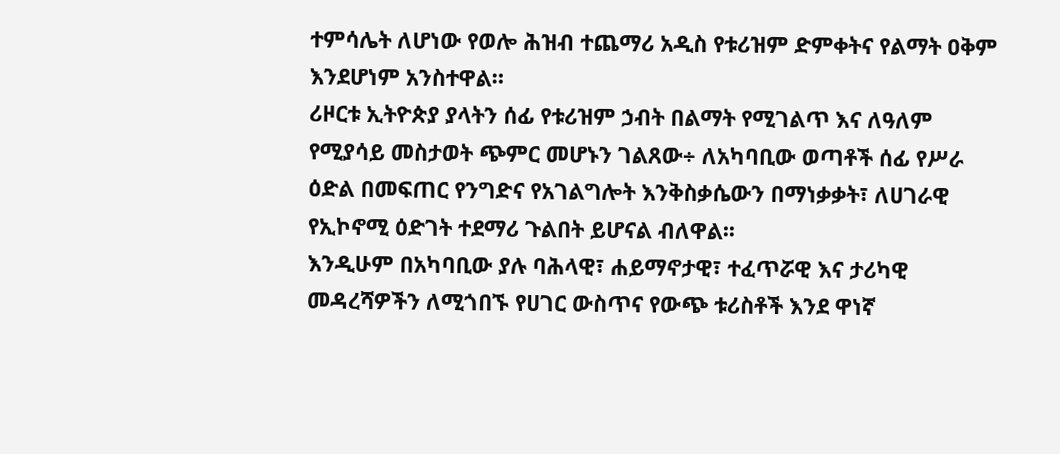ተምሳሌት ለሆነው የወሎ ሕዝብ ተጨማሪ አዲስ የቱሪዝም ድምቀትና የልማት ዐቅም እንደሆነም አንስተዋል።
ሪዞርቱ ኢትዮጵያ ያላትን ሰፊ የቱሪዝም ኃብት በልማት የሚገልጥ እና ለዓለም የሚያሳይ መስታወት ጭምር መሆኑን ገልጸው÷ ለአካባቢው ወጣቶች ሰፊ የሥራ ዕድል በመፍጠር የንግድና የአገልግሎት እንቅስቃሴውን በማነቃቃት፣ ለሀገራዊ የኢኮኖሚ ዕድገት ተደማሪ ጉልበት ይሆናል ብለዋል፡፡
እንዲሁም በአካባቢው ያሉ ባሕላዊ፣ ሐይማኖታዊ፣ ተፈጥሯዊ እና ታሪካዊ መዳረሻዎችን ለሚጎበኙ የሀገር ውስጥና የውጭ ቱሪስቶች እንደ ዋነኛ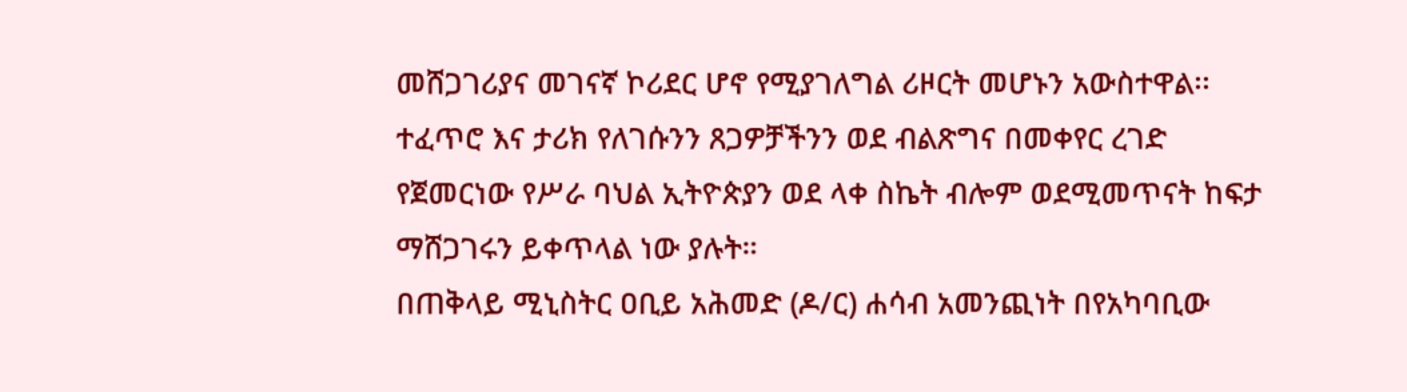መሸጋገሪያና መገናኛ ኮሪደር ሆኖ የሚያገለግል ሪዞርት መሆኑን አውስተዋል፡፡
ተፈጥሮ እና ታሪክ የለገሱንን ጸጋዎቻችንን ወደ ብልጽግና በመቀየር ረገድ የጀመርነው የሥራ ባህል ኢትዮጵያን ወደ ላቀ ስኬት ብሎም ወደሚመጥናት ከፍታ ማሸጋገሩን ይቀጥላል ነው ያሉት።
በጠቅላይ ሚኒስትር ዐቢይ አሕመድ (ዶ/ር) ሐሳብ አመንጪነት በየአካባቢው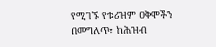የሚገኙ የቱሪዝም ዐቅሞችን በመግለጥ፣ ከሕዝብ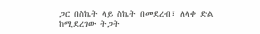ጋር በስኬት ላይ ስኬት በመደረብ፣ ለላቀ ድል ከሚደረገው ትጋት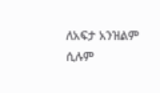ለአፍታ አንዝልም ሲሉም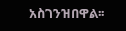አስገንዝበዋል፡፡